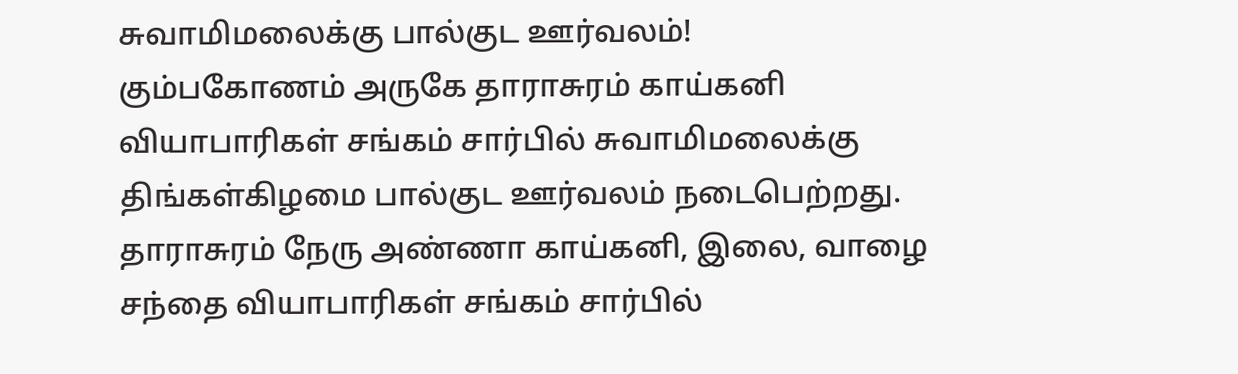சுவாமிமலைக்கு பால்குட ஊர்வலம்!
கும்பகோணம் அருகே தாராசுரம் காய்கனி வியாபாரிகள் சங்கம் சார்பில் சுவாமிமலைக்கு திங்கள்கிழமை பால்குட ஊர்வலம் நடைபெற்றது.
தாராசுரம் நேரு அண்ணா காய்கனி, இலை, வாழை சந்தை வியாபாரிகள் சங்கம் சார்பில்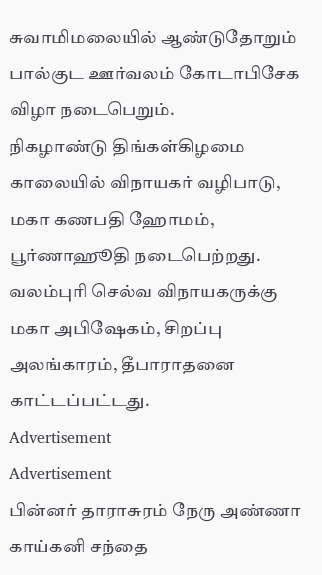சுவாமிமலையில் ஆண்டுதோறும் பால்குட ஊர்வலம் கோடாபிசேக விழா நடைபெறும்.
நிகழாண்டு திங்கள்கிழமை காலையில் விநாயகர் வழிபாடு, மகா கணபதி ஹோமம், பூர்ணாஹூதி நடைபெற்றது. வலம்புரி செல்வ விநாயகருக்கு மகா அபிஷேகம், சிறப்பு அலங்காரம், தீபாராதனை காட்டப்பட்டது.
Advertisement
Advertisement
பின்னர் தாராசுரம் நேரு அண்ணா காய்கனி சந்தை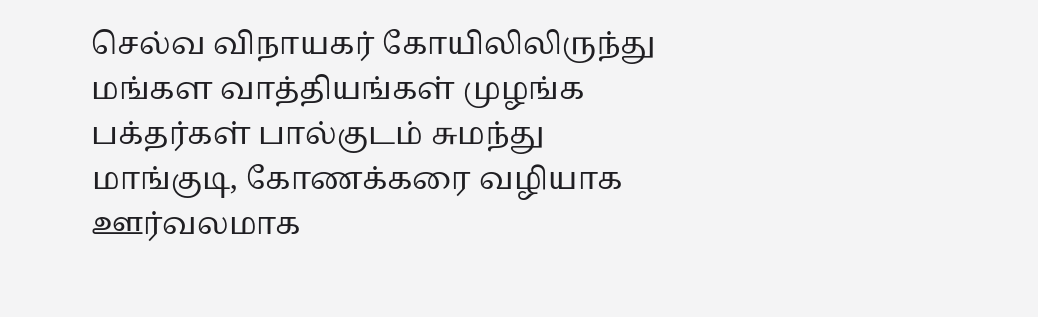செல்வ விநாயகர் கோயிலிலிருந்து மங்கள வாத்தியங்கள் முழங்க பக்தர்கள் பால்குடம் சுமந்து மாங்குடி, கோணக்கரை வழியாக ஊர்வலமாக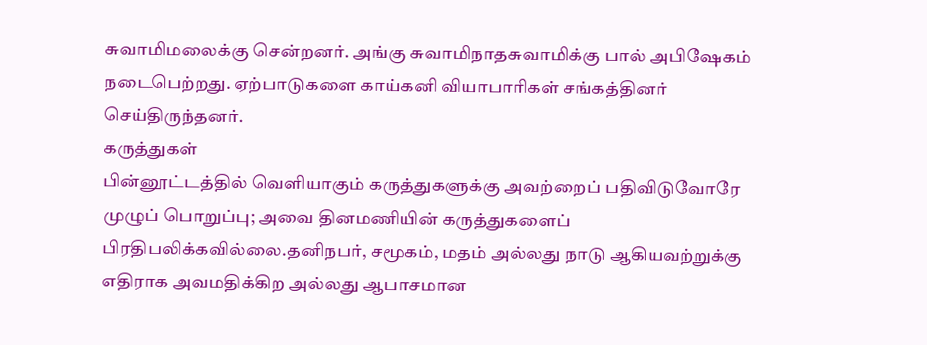சுவாமிமலைக்கு சென்றனர். அங்கு சுவாமிநாதசுவாமிக்கு பால் அபிஷேகம் நடைபெற்றது. ஏற்பாடுகளை காய்கனி வியாபாரிகள் சங்கத்தினர் செய்திருந்தனர்.
கருத்துகள்
பின்னூட்டத்தில் வெளியாகும் கருத்துகளுக்கு அவற்றைப் பதிவிடுவோரே முழுப் பொறுப்பு; அவை தினமணியின் கருத்துகளைப் பிரதிபலிக்கவில்லை.தனிநபர், சமூகம், மதம் அல்லது நாடு ஆகியவற்றுக்கு எதிராக அவமதிக்கிற அல்லது ஆபாசமான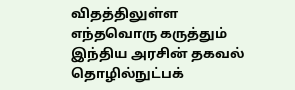விதத்திலுள்ள எந்தவொரு கருத்தும் இந்திய அரசின் தகவல் தொழில்நுட்பக்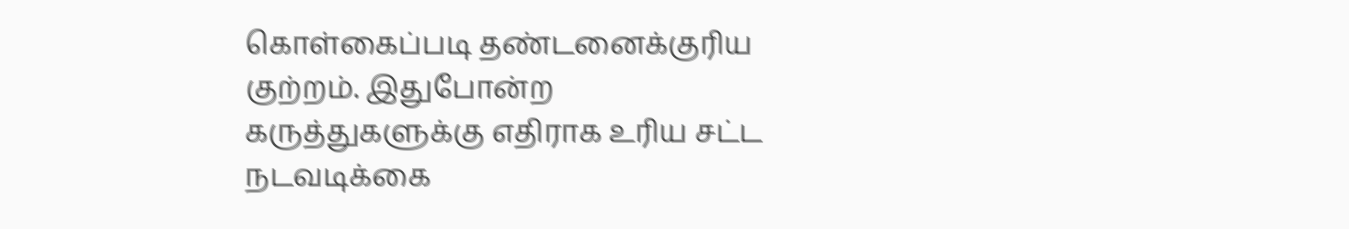கொள்கைப்படி தண்டனைக்குரிய குற்றம். இதுபோன்ற கருத்துகளுக்கு எதிராக உரிய சட்ட நடவடிக்கை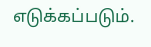எடுக்கப்படும்.